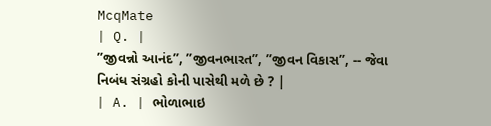McqMate
| Q. |
’’જીવન્નો આનંદ’’, ’’જીવનભારત’’, ’’જીવન વિકાસ’’, -- જેવા નિબંધ સંગ્રહો કોની પાસેથી મળે છે ? |
| A. | ભોળાભાઇ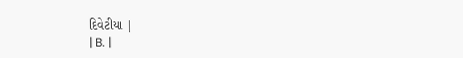દિવેટીયા |
| B. |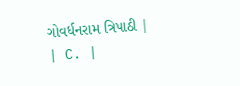ગોવર્ધનરામ ત્રિપાઠી |
| C. |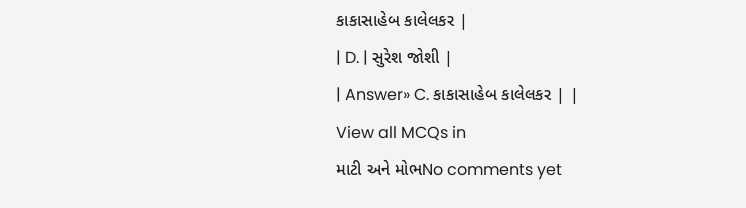કાકાસાહેબ કાલેલકર |
| D. | સુરેશ જોશી |
| Answer» C. કાકાસાહેબ કાલેલકર | |
View all MCQs in
માટી અને મોભNo comments yet